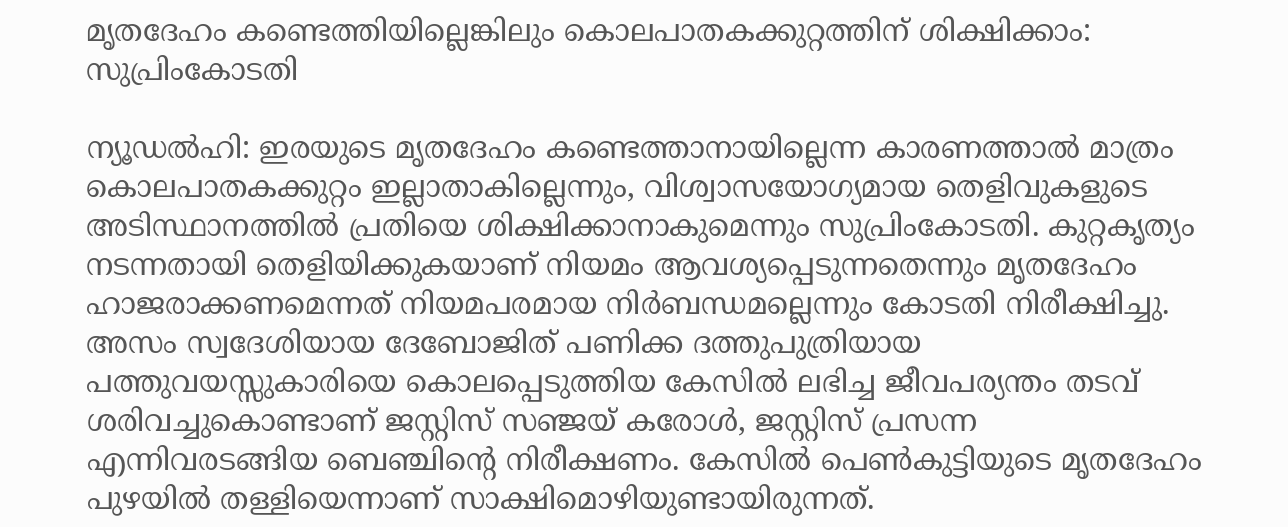മൃതദേഹം കണ്ടെത്തിയില്ലെങ്കിലും കൊലപാതകക്കുറ്റത്തിന് ശിക്ഷിക്കാം: സുപ്രിംകോടതി

ന്യൂഡല്‍ഹി: ഇരയുടെ മൃതദേഹം കണ്ടെത്താനായില്ലെന്ന കാരണത്താല്‍ മാത്രം കൊലപാതകക്കുറ്റം ഇല്ലാതാകില്ലെന്നും, വിശ്വാസയോഗ്യമായ തെളിവുകളുടെ അടിസ്ഥാനത്തില്‍ പ്രതിയെ ശിക്ഷിക്കാനാകുമെന്നും സുപ്രിംകോടതി. കുറ്റകൃത്യം നടന്നതായി തെളിയിക്കുകയാണ് നിയമം ആവശ്യപ്പെടുന്നതെന്നും മൃതദേഹം ഹാജരാക്കണമെന്നത് നിയമപരമായ നിര്‍ബന്ധമല്ലെന്നും കോടതി നിരീക്ഷിച്ചു. അസം സ്വദേശിയായ ദേബോജിത് പണിക്ക ദത്തുപുത്രിയായ പത്തുവയസ്സുകാരിയെ കൊലപ്പെടുത്തിയ കേസില്‍ ലഭിച്ച ജീവപര്യന്തം തടവ് ശരിവച്ചുകൊണ്ടാണ് ജസ്റ്റിസ് സഞ്ജയ് കരോള്‍, ജസ്റ്റിസ് പ്രസന്ന എന്നിവരടങ്ങിയ ബെഞ്ചിന്റെ നിരീക്ഷണം. കേസില്‍ പെണ്‍കുട്ടിയുടെ മൃതദേഹം പുഴയില്‍ തള്ളിയെന്നാണ് സാക്ഷിമൊഴിയുണ്ടായിരുന്നത്.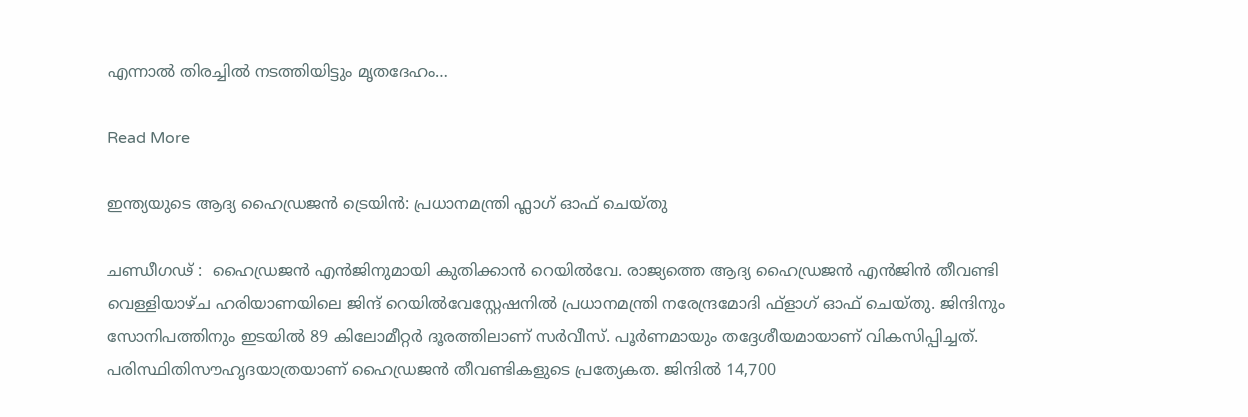എന്നാല്‍ തിരച്ചില്‍ നടത്തിയിട്ടും മൃതദേഹം…

Read More

ഇന്ത്യയുടെ ആദ്യ ഹൈഡ്രജൻ ട്രെയിൻ: പ്രധാനമന്ത്രി ഫ്ലാഗ് ഓഫ് ചെയ്തു

ചണ്ഡീഗഢ് :  ഹൈഡ്രജൻ എൻജിനുമായി കുതിക്കാൻ റെയിൽവേ. രാജ്യത്തെ ആദ്യ ഹൈഡ്രജൻ എൻജിൻ തീവണ്ടി വെള്ളിയാഴ്ച ഹരിയാണയിലെ ജിന്ദ് റെയിൽവേസ്റ്റേഷനിൽ പ്രധാനമന്ത്രി നരേന്ദ്രമോദി ഫ്‌ളാഗ് ഓഫ് ചെയ്തു. ജിന്ദിനും സോനിപത്തിനും ഇടയിൽ 89 കിലോമീറ്റർ ദൂരത്തിലാണ് സർവീസ്. പൂർണമായും തദ്ദേശീയമായാണ് വികസിപ്പിച്ചത്. പരിസ്ഥിതിസൗഹൃദയാത്രയാണ് ഹൈഡ്രജൻ തീവണ്ടികളുടെ പ്രത്യേകത. ജിന്ദിൽ 14,700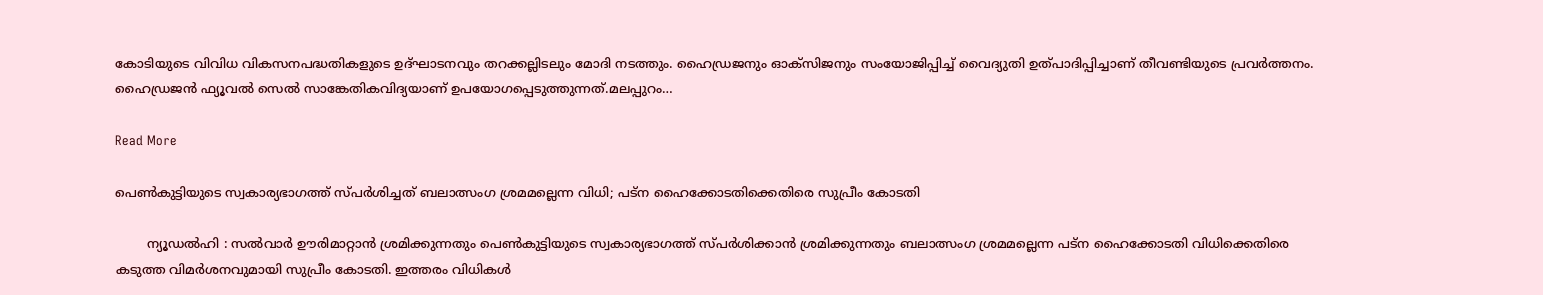കോടിയുടെ വിവിധ വികസനപദ്ധതികളുടെ ഉദ്ഘാടനവും തറക്കല്ലിടലും മോദി നടത്തും. ഹൈഡ്രജനും ഓക്‌സിജനും സംയോജിപ്പിച്ച് വൈദ്യുതി ഉത്പാദിപ്പിച്ചാണ് തീവണ്ടിയുടെ പ്രവർത്തനം. ഹൈഡ്രജൻ ഫ്യൂവൽ സെൽ സാങ്കേതികവിദ്യയാണ് ഉപയോഗപ്പെടുത്തുന്നത്.മലപ്പുറം…

Read More

പെണ്‍കുട്ടിയുടെ സ്വകാര്യഭാഗത്ത് സ്പര്‍ശിച്ചത് ബലാത്സംഗ ശ്രമമല്ലെന്ന വിധി; പട്‌ന ഹൈക്കോടതിക്കെതിരെ സുപ്രീം കോടതി

        ന്യൂഡൽഹി : സൽവാർ ഊരിമാറ്റാൻ ശ്രമിക്കുന്നതും പെണ്‍കുട്ടിയുടെ സ്വകാര്യഭാഗത്ത് സ്പർശിക്കാൻ ശ്രമിക്കുന്നതും ബലാത്സംഗ ശ്രമമല്ലെന്ന പട്‌ന ഹൈക്കോടതി വിധിക്കെതിരെ കടുത്ത വിമർശനവുമായി സുപ്രീം കോടതി. ഇത്തരം വിധികള്‍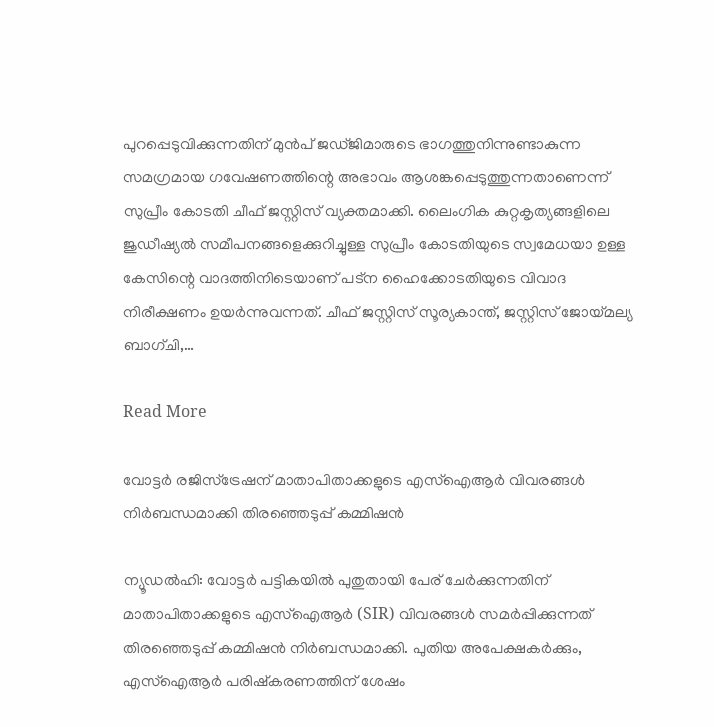പുറപ്പെടുവിക്കുന്നതിന് മുൻപ് ജഡ്ജിമാരുടെ ഭാഗത്തുനിന്നുണ്ടാകുന്ന സമഗ്രമായ ഗവേഷണത്തിന്റെ അഭാവം ആശങ്കപ്പെടുത്തുന്നതാണെന്ന് സുപ്രീം കോടതി ചീഫ് ജസ്റ്റിസ് വ്യക്തമാക്കി. ലൈംഗിക കുറ്റകൃത്യങ്ങളിലെ ജുഡീഷ്യല്‍ സമീപനങ്ങളെക്കുറിച്ചുള്ള സുപ്രീം കോടതിയുടെ സ്വമേധയാ ഉള്ള കേസിന്റെ വാദത്തിനിടെയാണ് പട്‌ന ഹൈക്കോടതിയുടെ വിവാദ നിരീക്ഷണം ഉയർന്നുവന്നത്. ചീഫ് ജസ്റ്റിസ് സൂര്യകാന്ത്, ജസ്റ്റിസ് ജോയ്മല്യ ബാഗ്ചി,…

Read More

വോട്ടർ രജിസ്ട്രേഷന് മാതാപിതാക്കളുടെ എസ്‌ഐആർ വിവരങ്ങൾ നിർബന്ധമാക്കി തിരഞ്ഞെടുപ്പ് കമ്മിഷൻ

ന്യൂഡൽഹി: വോട്ടർ പട്ടികയിൽ പുതുതായി പേര് ചേർക്കുന്നതിന് മാതാപിതാക്കളുടെ എസ്‌ഐആർ (SIR) വിവരങ്ങൾ സമർപ്പിക്കുന്നത് തിരഞ്ഞെടുപ്പ് കമ്മിഷൻ നിർബന്ധമാക്കി. പുതിയ അപേക്ഷകർക്കും, എസ്‌ഐആർ പരിഷ്കരണത്തിന് ശേഷം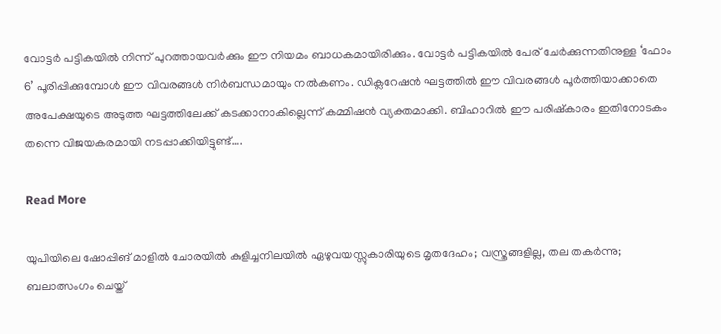വോട്ടർ പട്ടികയിൽ നിന്ന് പുറത്തായവർക്കും ഈ നിയമം ബാധകമായിരിക്കും. വോട്ടർ പട്ടികയിൽ പേര് ചേർക്കുന്നതിനുള്ള ‘ഫോം 6’ പൂരിപ്പിക്കുമ്പോൾ ഈ വിവരങ്ങൾ നിർബന്ധമായും നൽകണം. ഡിക്ലറേഷൻ ഘട്ടത്തിൽ ഈ വിവരങ്ങൾ പൂർത്തിയാക്കാതെ അപേക്ഷയുടെ അടുത്ത ഘട്ടത്തിലേക്ക് കടക്കാനാകില്ലെന്ന് കമ്മിഷൻ വ്യക്തമാക്കി. ബിഹാറിൽ ഈ പരിഷ്കാരം ഇതിനോടകം തന്നെ വിജയകരമായി നടപ്പാക്കിയിട്ടുണ്ട്….

Read More

യുപിയിലെ ഷോപ്പിങ് മാളിൽ ചോരയിൽ കുളിച്ചനിലയിൽ ഏഴുവയസ്സുകാരിയുടെ മൃതദേഹം; വസ്ത്രങ്ങളില്ല, തല തകർന്നു; ബലാത്സംഗം ചെയ്ത്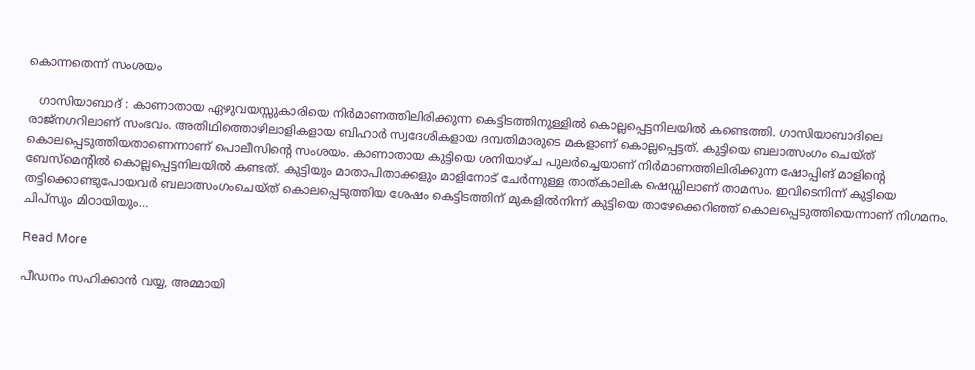കൊന്നതെന്ന് സംശയം

   ഗാസിയാബാദ് : കാണാതായ ഏഴുവയസ്സുകാരിയെ നിർമാണത്തിലിരിക്കുന്ന കെട്ടിടത്തിനുള്ളിൽ കൊല്ലപ്പെട്ടനിലയിൽ കണ്ടെത്തി. ഗാസിയാബാദിലെ രാജ്നഗറിലാണ് സംഭവം. അതിഥിത്തൊഴിലാളികളായ ബിഹാർ സ്വദേശികളായ ദമ്പതിമാരുടെ മകളാണ് കൊല്ലപ്പെട്ടത്. കുട്ടിയെ ബലാത്സംഗം ചെയ്ത് കൊലപ്പെടുത്തിയതാണെന്നാണ് പൊലീസിന്റെ സംശയം. കാണാതായ കുട്ടിയെ ശനിയാഴ്ച പുലർച്ചെയാണ് നിർമാണത്തിലിരിക്കുന്ന ഷോപ്പിങ് മാളിന്റെ ബേസ്മെന്റിൽ കൊല്ലപ്പെട്ടനിലയിൽ കണ്ടത്. കുട്ടിയും മാതാപിതാക്കളും മാളിനോട് ചേർന്നുള്ള താത്കാലിക ഷെഡ്ഡിലാണ് താമസം. ഇവിടെനിന്ന് കുട്ടിയെ തട്ടിക്കൊണ്ടുപോയവർ ബലാത്സംഗംചെയ്ത് കൊലപ്പെടുത്തിയ ശേഷം കെട്ടിടത്തിന് മുകളിൽനിന്ന് കുട്ടിയെ താഴേക്കെറിഞ്ഞ് കൊലപ്പെടുത്തിയെന്നാണ് നിഗമനം. ചിപ്സും മിഠായിയും…

Read More

പീഡനം സഹിക്കാൻ വയ്യ, അമ്മായി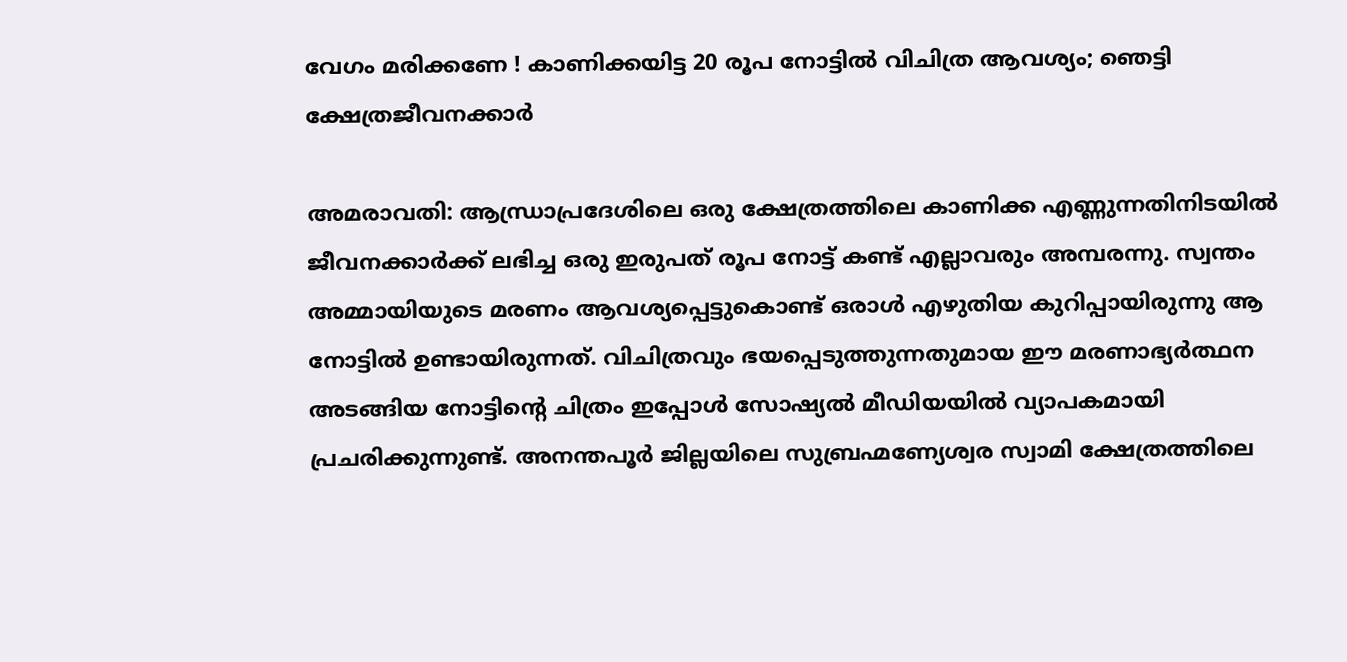വേഗം മരിക്കണേ ! കാണിക്കയിട്ട 20 രൂപ നോട്ടില്‍ വിചിത്ര ആവശ്യം; ഞെട്ടി ക്ഷേത്രജീവനക്കാര്‍

അമരാവതി: ആന്ധ്രാപ്രദേശിലെ ഒരു ക്ഷേത്രത്തിലെ കാണിക്ക എണ്ണുന്നതിനിടയില്‍ ജീവനക്കാർക്ക് ലഭിച്ച ഒരു ഇരുപത് രൂപ നോട്ട് കണ്ട് എല്ലാവരും അമ്പരന്നു. സ്വന്തം അമ്മായിയുടെ മരണം ആവശ്യപ്പെട്ടുകൊണ്ട് ഒരാള്‍ എഴുതിയ കുറിപ്പായിരുന്നു ആ നോട്ടില്‍ ഉണ്ടായിരുന്നത്. വിചിത്രവും ഭയപ്പെടുത്തുന്നതുമായ ഈ മരണാഭ്യർത്ഥന അടങ്ങിയ നോട്ടിന്റെ ചിത്രം ഇപ്പോള്‍ സോഷ്യല്‍ മീഡിയയില്‍ വ്യാപകമായി പ്രചരിക്കുന്നുണ്ട്. അനന്തപൂർ ജില്ലയിലെ സുബ്രഹ്മണ്യേശ്വര സ്വാമി ക്ഷേത്രത്തിലെ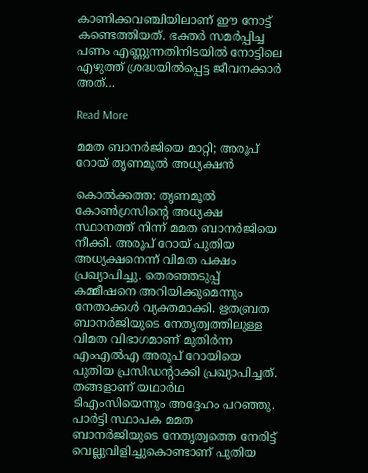കാണിക്കവഞ്ചിയിലാണ് ഈ നോട്ട് കണ്ടെത്തിയത്. ഭക്തർ സമർപ്പിച്ച പണം എണ്ണുന്നതിനിടയില്‍ നോട്ടിലെ എഴുത്ത് ശ്രദ്ധയില്‍പ്പെട്ട ജീവനക്കാർ അത്…

Read More

മമത ബാനര്‍ജിയെ മാറ്റി; അരൂപ് റോയ് തൃണമൂല്‍ അധ്യക്ഷന്‍

കൊല്‍ക്കത്ത: തൃണമൂല്‍ കോണ്‍ഗ്രസിന്റെ അധ്യക്ഷ സ്ഥാനത്ത് നിന്ന് മമത ബാനര്‍ജിയെ നീക്കി. അരൂപ് റോയ് പുതിയ അധ്യക്ഷനെന്ന് വിമത പക്ഷം പ്രഖ്യാപിച്ചു. തെരഞ്ഞടുപ്പ് കമ്മീഷനെ അറിയിക്കുമെന്നും നേതാക്കള്‍ വ്യക്തമാക്കി. ഋതബ്രത ബാനര്‍ജിയുടെ നേതൃത്വത്തിലുള്ള വിമത വിഭാഗമാണ് മുതിര്‍ന്ന എംഎല്‍എ അരൂപ് റോയിയെ പുതിയ പ്രസിഡന്റാക്കി പ്രഖ്യാപിച്ചത്. തങ്ങളാണ് യഥാര്‍ഥ ടിഎംസിയെന്നും അദ്ദേഹം പറഞ്ഞു. പാര്‍ട്ടി സ്ഥാപക മമത ബാനര്‍ജിയുടെ നേതൃത്വത്തെ നേരിട്ട് വെല്ലുവിളിച്ചുകൊണ്ടാണ് പുതിയ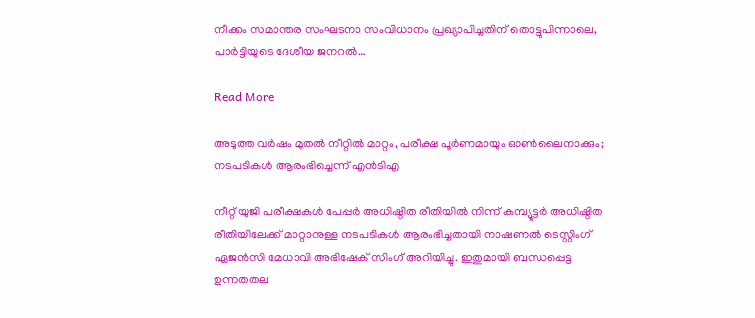നീക്കം സമാന്തര സംഘടനാ സംവിധാനം പ്രഖ്യാപിച്ചതിന് തൊട്ടുപിന്നാലെ, പാര്‍ട്ടിയുടെ ദേശീയ ജനറല്‍…

Read More

അടുത്ത വർഷം മുതൽ നീറ്റിൽ മാറ്റം, പരീക്ഷ പൂർണമായും ഓൺലൈനാക്കും; നടപടികൾ ആരംഭിച്ചെന്ന് എൻടിഎ

നീറ്റ് യുജി പരീക്ഷകൾ പേപ്പർ അധിഷ്ഠിത രീതിയിൽ നിന്ന് കമ്പ്യൂട്ടർ അധിഷ്ഠിത രീതിയിലേക്ക് മാറ്റാനുള്ള നടപടികൾ ആരംഭിച്ചതായി നാഷണൽ ടെസ്റ്റിംഗ് ഏജൻസി മേധാവി അഭിഷേക് സിംഗ് അറിയിച്ചു. ഇതുമായി ബന്ധപ്പെട്ട ഉന്നതതല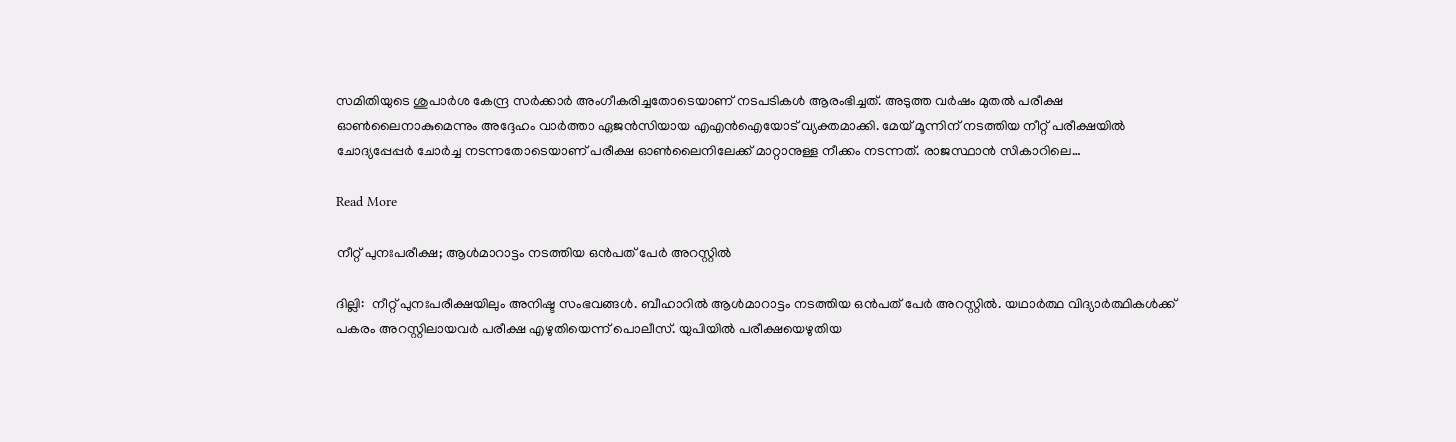സമിതിയുടെ ശുപാർശ കേന്ദ്ര സർക്കാർ അംഗീകരിച്ചതോടെയാണ് നടപടികൾ ആരംഭിച്ചത്. അടുത്ത വർഷം മുതൽ പരീക്ഷ ഓൺലൈനാകുമെന്നും അദ്ദേഹം വാർത്താ ഏജൻസിയായ എഎൻഐയോട് വ്യക്തമാക്കി. മേയ് മൂന്നിന് നടത്തിയ നീറ്റ് പരീക്ഷയിൽ ചോദ്യപ്പേപ്പർ ചോർച്ച നടന്നതോടെയാണ് പരീക്ഷ ഓൺലൈനിലേക്ക് മാറ്റാനുള്ള നീക്കം നടന്നത്. രാജസ്ഥാൻ സികാറിലെ…

Read More

നീറ്റ് പുനഃപരീക്ഷ; ആൾമാറാട്ടം നടത്തിയ ഒൻപത് പേർ അറസ്റ്റിൽ

ദില്ലി:  നീറ്റ് പുനഃപരീക്ഷയിലും അനിഷ്ട സംഭവങ്ങൾ. ബീഹാറിൽ ആൾമാറാട്ടം നടത്തിയ ഒൻപത് പേർ അറസ്റ്റിൽ. യഥാർത്ഥ വിദ്യാർത്ഥികൾക്ക് പകരം അറസ്റ്റിലായവർ പരീക്ഷ എഴുതിയെന്ന് പൊലീസ്. യുപിയിൽ പരീക്ഷയെഴുതിയ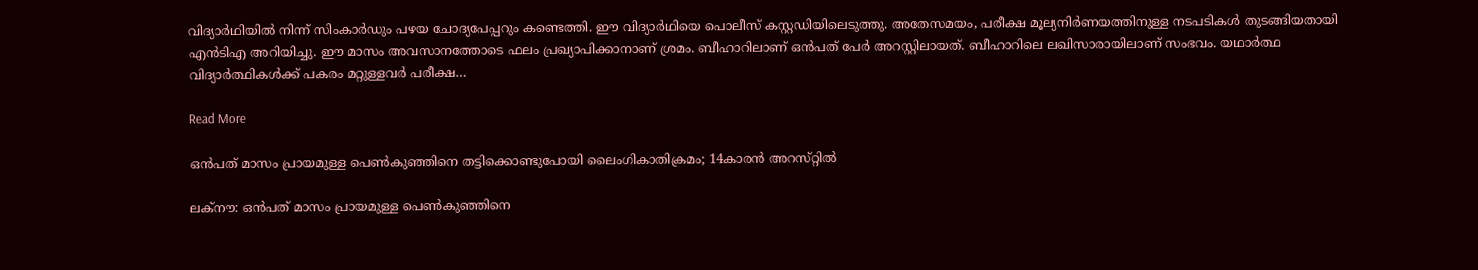വിദ്യാർഥിയിൽ നിന്ന് സിംകാർഡും പഴയ ചോദ്യപേപ്പറും കണ്ടെത്തി. ഈ വിദ്യാർഥിയെ പൊലീസ് കസ്റ്റഡിയിലെടുത്തു. അതേസമയം, പരീക്ഷ മൂല്യനിർണയത്തിനുള്ള നടപടികള്‍ തുടങ്ങിയതായി എൻടിഎ അറിയിച്ചു. ഈ മാസം അവസാനത്തോടെ ഫലം പ്രഖ്യാപിക്കാനാണ് ശ്രമം. ബീഹാറിലാണ് ഒൻപത് പേർ അറസ്റ്റിലായത്. ബീഹാറിലെ ലഖിസാരായിലാണ് സംഭവം. യഥാർത്ഥ വിദ്യാർത്ഥികൾക്ക് പകരം മറ്റുള്ളവർ പരീക്ഷ…

Read More

ഒൻപത് മാസം പ്രായമുള്ള പെൺകുഞ്ഞിനെ തട്ടിക്കൊണ്ടുപോയി ലൈംഗികാതിക്രമം; 14കാരൻ അറസ്‌റ്റിൽ

ലക്നൗ: ഒൻപത് മാസം പ്രായമുള്ള പെൺകുഞ്ഞിനെ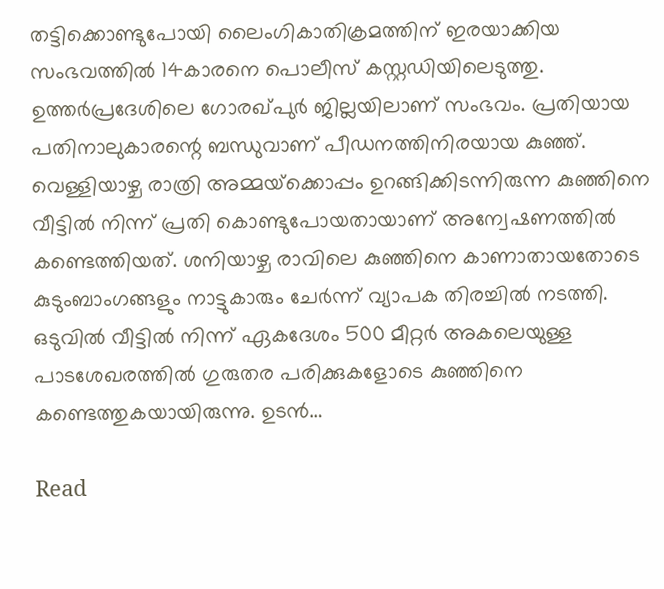തട്ടിക്കൊണ്ടുപോയി ലൈംഗികാതിക്രമത്തിന് ഇരയാക്കിയ സംഭവത്തിൽ 14കാരനെ പൊലീസ് കസ്റ്റഡിയിലെടുത്തു. ഉത്തർപ്രദേശിലെ ഗോരഖ്പുർ ജില്ലയിലാണ് സംഭവം. പ്രതിയായ പതിനാലുകാരന്റെ ബന്ധുവാണ് പീഡനത്തിനിരയായ കുഞ്ഞ്. വെള്ളിയാഴ്ച രാത്രി അമ്മയ്‌ക്കൊപ്പം ഉറങ്ങിക്കിടന്നിരുന്ന കുഞ്ഞിനെ വീട്ടിൽ നിന്ന് പ്രതി കൊണ്ടുപോയതായാണ് അന്വേഷണത്തിൽ കണ്ടെത്തിയത്. ശനിയാഴ്ച രാവിലെ കുഞ്ഞിനെ കാണാതായതോടെ കുടുംബാംഗങ്ങളും നാട്ടുകാരും ചേർന്ന് വ്യാപക തിരച്ചിൽ നടത്തി. ഒടുവിൽ വീട്ടിൽ നിന്ന് ഏകദേശം 500 മീറ്റർ അകലെയുള്ള പാടശേഖരത്തിൽ ഗുരുതര പരിക്കുകളോടെ കുഞ്ഞിനെ കണ്ടെത്തുകയായിരുന്നു. ഉടൻ…

Read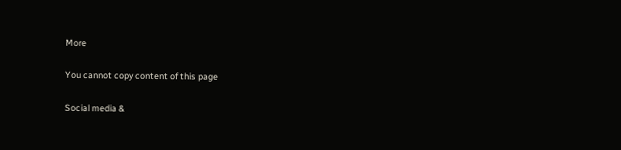More

You cannot copy content of this page

Social media &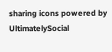sharing icons powered by UltimatelySocial